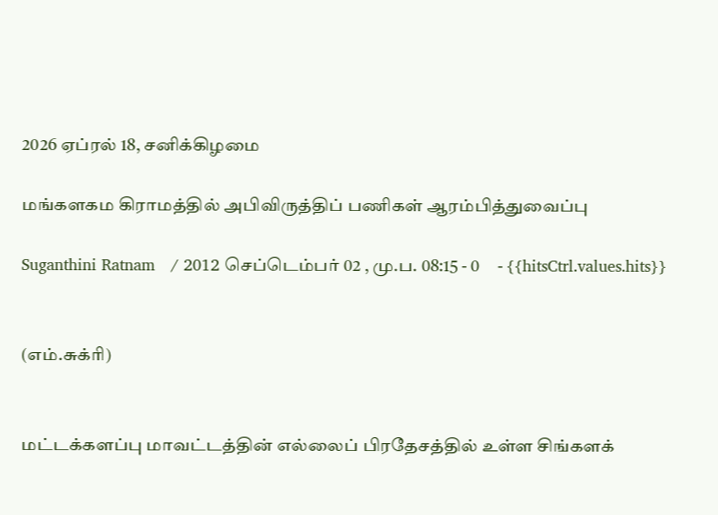2026 ஏப்ரல் 18, சனிக்கிழமை

மங்களகம கிராமத்தில் அபிவிருத்திப் பணிகள் ஆரம்பித்துவைப்பு

Suganthini Ratnam   / 2012 செப்டெம்பர் 02 , மு.ப. 08:15 - 0     - {{hitsCtrl.values.hits}}


(எம்.சுக்ரி)


மட்டக்களப்பு மாவட்டத்தின் எல்லைப் பிரதேசத்தில் உள்ள சிங்களக்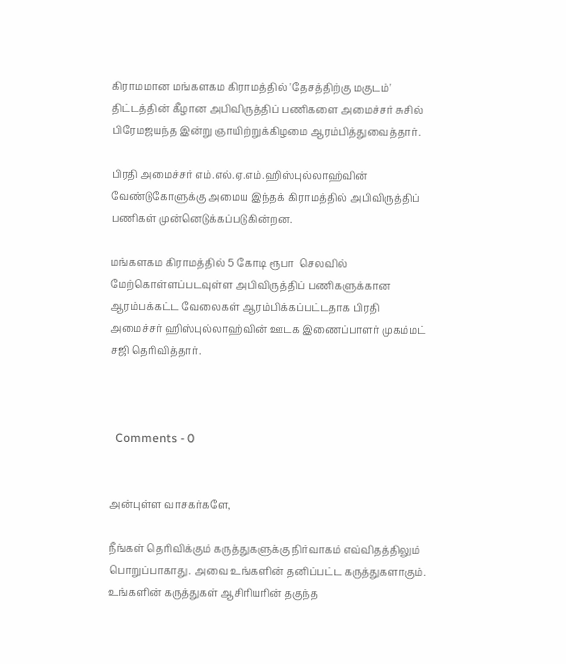கிராமமான மங்களகம கிராமத்தில் 'தேசத்திற்கு மகுடம்' திட்டத்தின் கீழான அபிவிருத்திப் பணிகளை அமைச்சர் சுசில் பிரேமஜயந்த இன்று ஞாயிற்றுக்கிழமை ஆரம்பித்துவைத்தார்.

பிரதி அமைச்சர் எம்.எல்.ஏ.எம்.ஹிஸ்புல்லாஹ்வின் வேண்டுகோளுக்கு அமைய இந்தக் கிராமத்தில் அபிவிருத்திப் பணிகள் முன்னெடுக்கப்படுகின்றன.

மங்களகம கிராமத்தில் 5 கோடி ரூபா  செலவில் மேற்கொள்ளப்படவுள்ள அபிவிருத்திப் பணிகளுக்கான ஆரம்பக்கட்ட வேலைகள் ஆரம்பிக்கப்பட்டதாக பிரதி அமைச்சர் ஹிஸ்புல்லாஹ்வின் ஊடக இணைப்பாளர் முகம்மட் சஜி தெரிவித்தார்.



  Comments - 0


அன்புள்ள வாசகர்களே,

நீங்கள் தெரிவிக்கும் கருத்துகளுக்கு நிர்வாகம் எவ்விதத்திலும் பொறுப்பாகாது. அவை உங்களின் தனிப்பட்ட கருத்துகளாகும். உங்களின் கருத்துகள் ஆசிரியரின் தகுந்த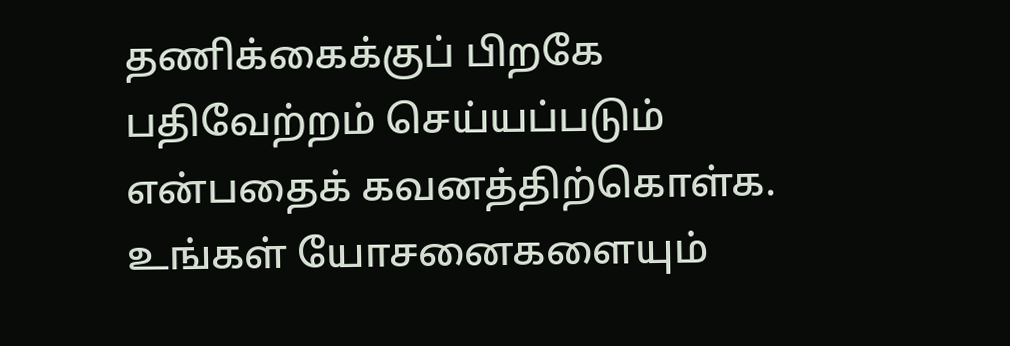தணிக்கைக்குப் பிறகே பதிவேற்றம் செய்யப்படும் என்பதைக் கவனத்திற்கொள்க. உங்கள் யோசனைகளையும்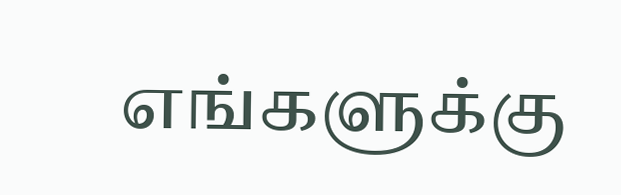எங்களுக்கு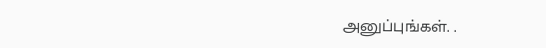அனுப்புங்கள். .